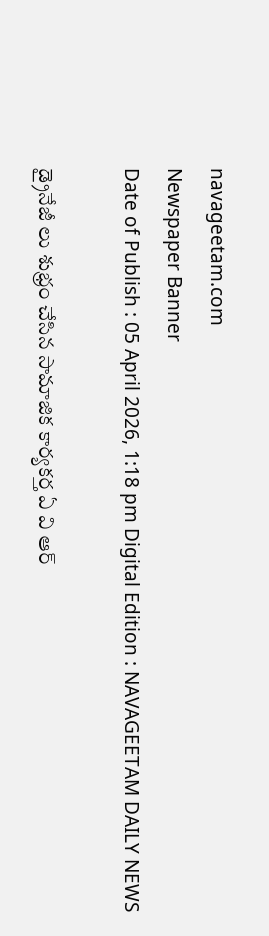navageetam.com
Newspaper Banner
Date of Publish : 05 April 2026, 1:18 pm Digital Edition : NAVAGEETAM DAILY NEWS

డ్రైనేజీ లు శుభ్రం చేసిన సామాజిక కార్యకర్త ఏ వి ఆర్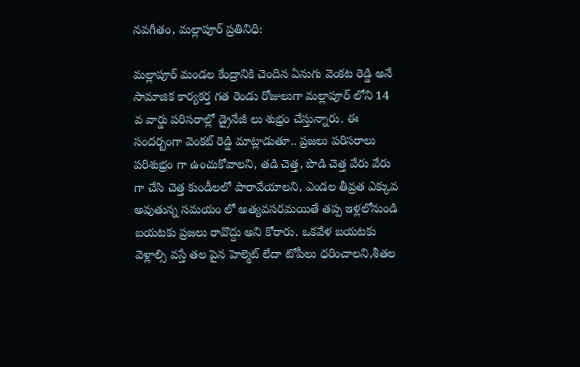నవగీతం, మల్లాపూర్ ప్రతినిధి:

మల్లాపూర్ మండల కేంద్రానికి చెందిన ఏనుగు వెంకట రెడ్డి అనే సామాజిక కార్యకర్త గత రెండు రోజులుగా మల్లాపూర్ లోని 14 వ వార్డు పరిసరాల్లో డ్రైనేజీ లు శుభ్రం చేస్తున్నారు. ఈ సందర్బంగా వెంకట్ రెడ్డి మాట్లాడుతూ.. ప్రజలు పరిసరాలు పరిశుభ్రం గా ఉంచుకోవాలని, తడి చెత్త, పొడి చెత్త వేరు వేరు గా చేసి చెత్త కుండీలలో పారావేయాలని, ఎండల తీవ్రత ఎక్కువ అవుతున్న సమయం లో అత్యవసరమయితే తప్ప ఇళ్లలోనుండి బయటకు ప్రజలు రావొద్దు అని కోరారు. ఒకవేళ బయటకు వెళ్లాల్సి వస్తే తల పైన హెల్మెట్ లేదా టోపీలు ధరించాలని,శీతల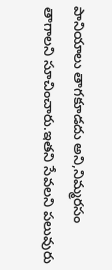పానియాలు తాగకూడదు అని,నిమ్మరసం తాగాలని సూచించారు.ఇతని సేవలని పలువురు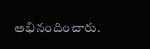అభినందించారు.